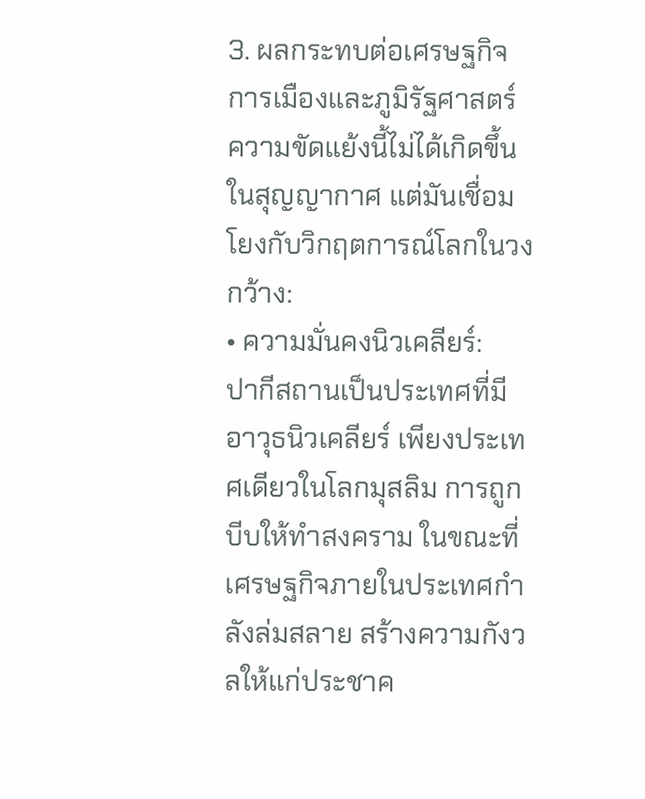3. ผลกระทบต่อเศรษฐกิจการเมืองและภูมิรัฐศาสตร์
ความขัดแย้งนี้ไม่ได้เกิดขึ้นในสุญญากาศ แต่มันเชื่อมโยงกับวิกฤตการณ์โลกในวงกว้าง:
• ความมั่นคงนิวเคลียร์:
ปากีสถานเป็นประเทศที่มีอาวุธนิวเคลียร์ เพียงประเทศเดียวในโลกมุสลิม การถูกบีบให้ทำสงคราม ในขณะที่เศรษฐกิจภายในประเทศกำลังล่มสลาย สร้างความกังวลให้แก่ประชาค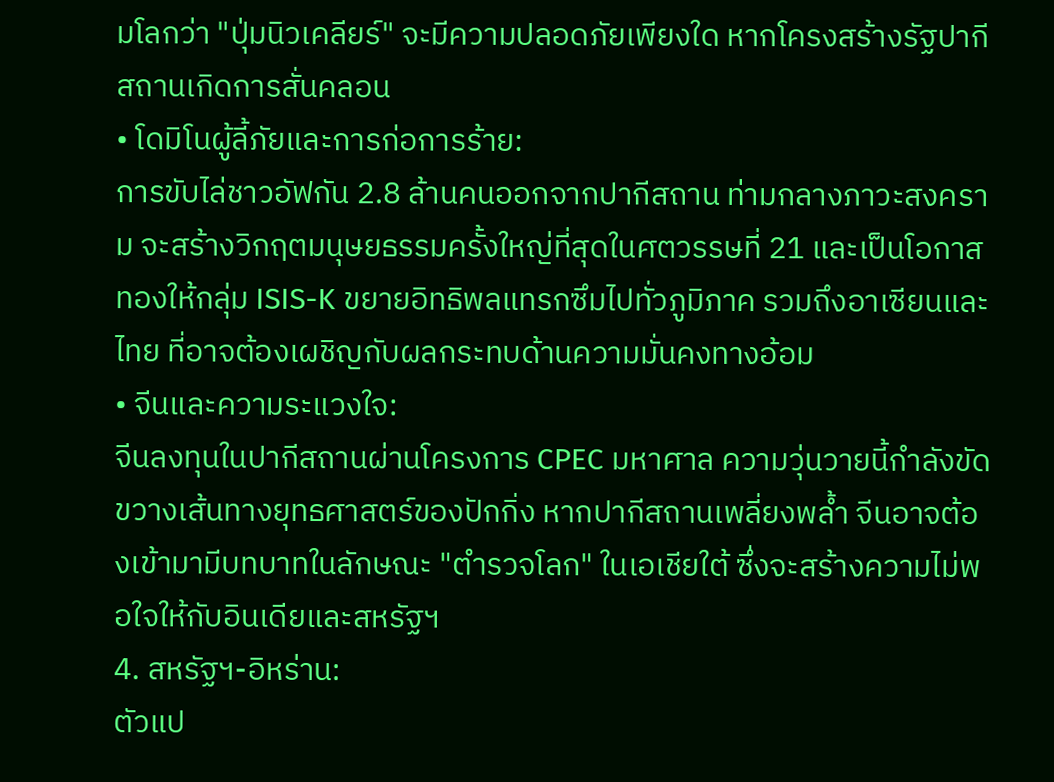มโลกว่า "ปุ่มนิวเคลียร์" จะมีความปลอดภัยเพียงใด หากโครงสร้างรัฐปากีสถานเกิดการสั่นคลอน
• โดมิโนผู้ลี้ภัยและการก่อการร้าย:
การขับไล่ชาวอัฟกัน 2.8 ล้านคนออกจากปากีสถาน ท่ามกลางภาวะสงคราม จะสร้างวิกฤตมนุษยธรรมครั้งใหญ่ที่สุดในศตวรรษที่ 21 และเป็นโอกาสทองให้กลุ่ม ISIS-K ขยายอิทธิพลแทรกซึมไปทั่วภูมิภาค รวมถึงอาเซียนและไทย ที่อาจต้องเผชิญกับผลกระทบด้านความมั่นคงทางอ้อม
• จีนและความระแวงใจ:
จีนลงทุนในปากีสถานผ่านโครงการ CPEC มหาศาล ความวุ่นวายนี้กำลังขัดขวางเส้นทางยุทธศาสตร์ของปักกิ่ง หากปากีสถานเพลี่ยงพล้ำ จีนอาจต้องเข้ามามีบทบาทในลักษณะ "ตำรวจโลก" ในเอเชียใต้ ซึ่งจะสร้างความไม่พอใจให้กับอินเดียและสหรัฐฯ
4. สหรัฐฯ-อิหร่าน:
ตัวแป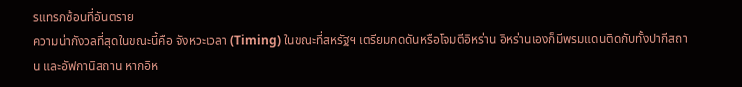รแทรกซ้อนที่อันตราย
ความน่ากังวลที่สุดในขณะนี้คือ จังหวะเวลา (Timing) ในขณะที่สหรัฐฯ เตรียมกดดันหรือโจมตีอิหร่าน อิหร่านเองก็มีพรมแดนติดกับทั้งปากีสถาน และอัฟกานิสถาน หากอิห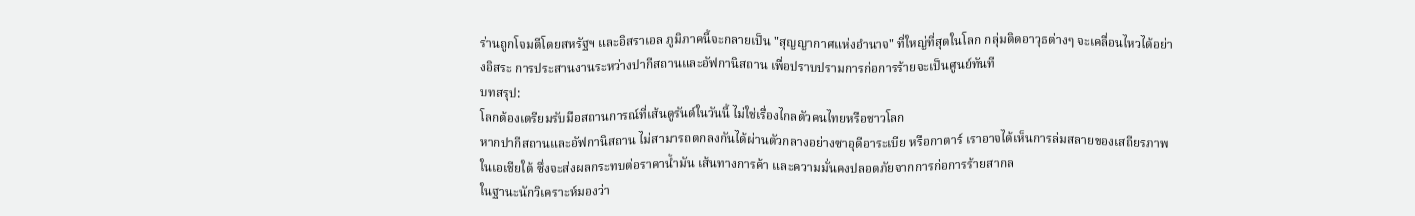ร่านถูกโจมตีโดยสหรัฐฯ และอิสราเอล ภูมิภาคนี้จะกลายเป็น "สุญญากาศแห่งอำนาจ" ที่ใหญ่ที่สุดในโลก กลุ่มติดอาวุธต่างๆ จะเคลื่อนไหวได้อย่างอิสระ การประสานงานระหว่างปากีสถานและอัฟกานิสถาน เพื่อปราบปรามการก่อการร้ายจะเป็นศูนย์ทันที
บทสรุป:
โลกต้องเตรียมรับมือสถานการณ์ที่เส้นดูรันด์ในวันนี้ ไม่ใช่เรื่องไกลตัวคนไทยหรือชาวโลก
หากปากีสถานและอัฟกานิสถาน ไม่สามารถตกลงกันได้ผ่านตัวกลางอย่างซาอุดีอาระเบีย หรือกาตาร์ เราอาจได้เห็นการล่มสลายของเสถียรภาพในเอเชียใต้ ซึ่งจะส่งผลกระทบต่อราคาน้ำมัน เส้นทางการค้า และความมั่นคงปลอดภัยจากการก่อการร้ายสากล
ในฐานะนักวิเคราะห์มองว่า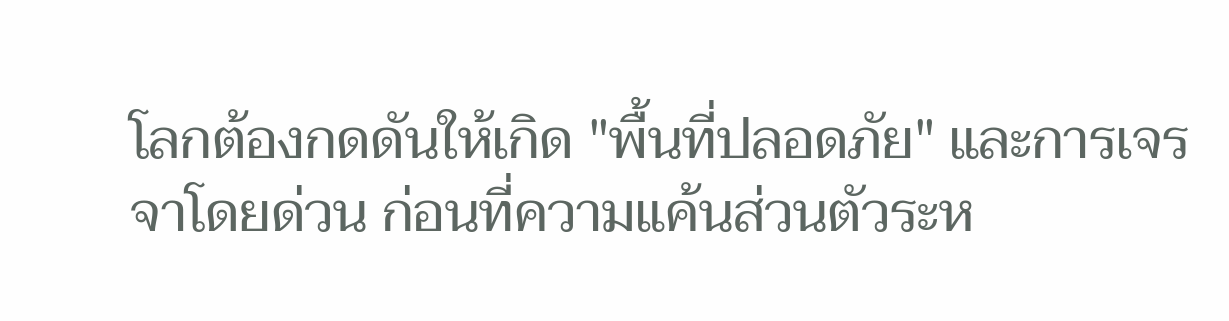โลกต้องกดดันให้เกิด "พื้นที่ปลอดภัย" และการเจรจาโดยด่วน ก่อนที่ความแค้นส่วนตัวระห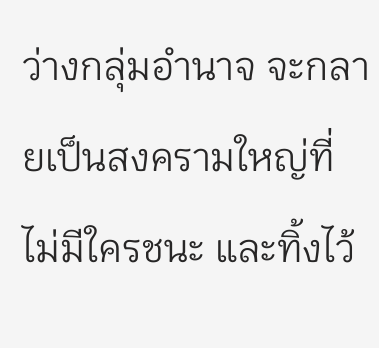ว่างกลุ่มอำนาจ จะกลายเป็นสงครามใหญ่ที่ไม่มีใครชนะ และทิ้งไว้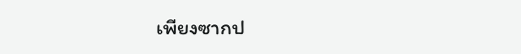เพียงซากป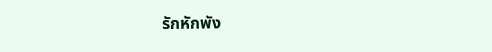รักหักพัง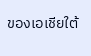ของเอเชียใต้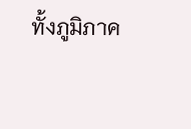ทั้งภูมิภาค